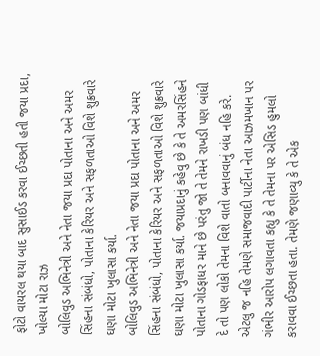ફોટો વાયરલ થયા બાદ સુસાઈડ કરવા ઈચ્છતી હતી જયા પ્રદા, ખોલ્યા મોટા રાઝ
બોલિવુડ અભિનેત્રી અને નેતા જયા પ્રદા પોતાના અને અમર સિંહના સંબંધો, પોતાના કેરિયર અને સફળતાઓ વિશે શુક્રવારે ઘણા મોટા ખુલાસા કર્યા.
બોલિવુડ અભિનેત્રી અને નેતા જયા પ્રદા પોતાના અને અમર સિંહના સંબંધો, પોતાના કેરિયર અને સફળતાઓ વિશે શુક્રવારે ઘણા મોટા ખુલાસા કર્યા. જયાપ્રદાનું કહેવુ છે કે તે અમરસિંહને પોતાના ગોડફાધર માને છે પરંતુ જો તે તેમને રાખડી પણ બાંધી દે તો પણ લોકો તેમના વિશે વાતો બનાવવાનું બંધ નહિ કરે. એટલુ જ નહિ તેમણે સમાજવાદી પાર્ટીના નેતા આઝમખાન પર ગંભીર આરોપ લગાવતા કહ્યુ કે તે તેમના પર એસિડ હુમલો કરાવવા ઈચ્છતા હતા. તેમણે જણાવ્યુ કે તે એક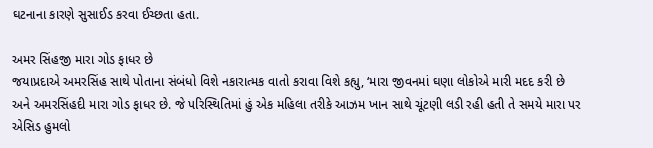ઘટનાના કારણે સુસાઈડ કરવા ઈચ્છતા હતા.

અમર સિંહજી મારા ગોડ ફાધર છે
જયાપ્રદાએ અમરસિંહ સાથે પોતાના સંબંધો વિશે નકારાત્મક વાતો કરાવા વિશે કહ્યુ, ‘મારા જીવનમાં ઘણા લોકોએ મારી મદદ કરી છે અને અમરસિંહદી મારા ગોડ ફાધર છે. જે પરિસ્થિતિમાં હું એક મહિલા તરીકે આઝમ ખાન સાથે ચૂંટણી લડી રહી હતી તે સમયે મારા પર એસિડ હુમલો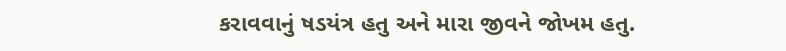કરાવવાનું ષડયંત્ર હતુ અને મારા જીવને જોખમ હતુ.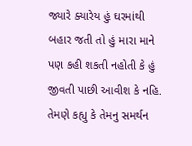જ્યારે ક્યારેય હું ઘરમાંથી બહાર જતી તો હું મારા માને પણ કહી શકતી નહોતી કે હું જીવતી પાછી આવીશ કે નહિ. તેમણે કહ્યુ કે તેમનુ સમર્થન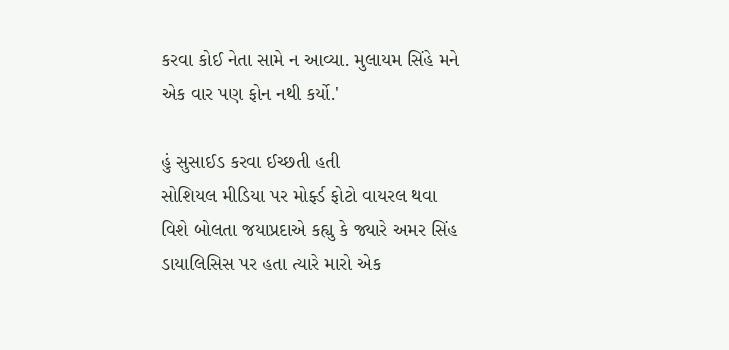કરવા કોઈ નેતા સામે ન આવ્યા. મુલાયમ સિંહે મને એક વાર પણ ફોન નથી કર્યો.'

હું સુસાઈડ કરવા ઈચ્છતી હતી
સોશિયલ મીડિયા પર મોર્ફ્ડ ફોટો વાયરલ થવા વિશે બોલતા જયાપ્રદાએ કહ્યુ કે જ્યારે અમર સિંહ ડાયાલિસિસ પર હતા ત્યારે મારો એક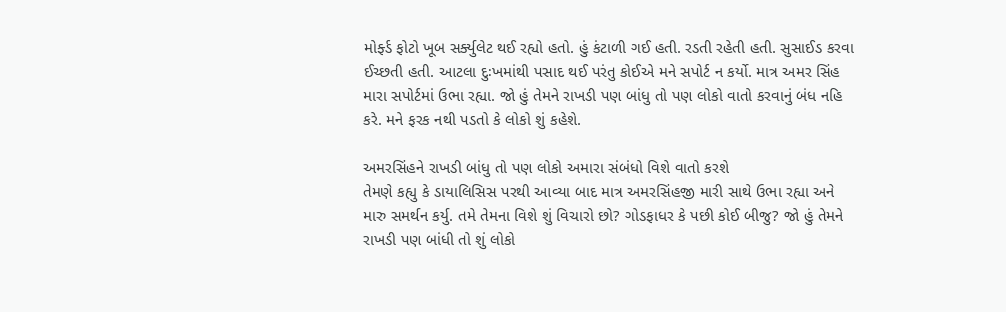મોર્ફ્ડ ફોટો ખૂબ સર્ક્યુલેટ થઈ રહ્યો હતો. હું કંટાળી ગઈ હતી. રડતી રહેતી હતી. સુસાઈડ કરવા ઈચ્છતી હતી. આટલા દુઃખમાંથી પસાદ થઈ પરંતુ કોઈએ મને સપોર્ટ ન કર્યો. માત્ર અમર સિંહ મારા સપોર્ટમાં ઉભા રહ્યા. જો હું તેમને રાખડી પણ બાંધુ તો પણ લોકો વાતો કરવાનું બંધ નહિ કરે. મને ફરક નથી પડતો કે લોકો શું કહેશે.

અમરસિંહને રાખડી બાંધુ તો પણ લોકો અમારા સંબંધો વિશે વાતો કરશે
તેમણે કહ્યુ કે ડાયાલિસિસ પરથી આવ્યા બાદ માત્ર અમરસિંહજી મારી સાથે ઉભા રહ્યા અને મારુ સમર્થન કર્યુ. તમે તેમના વિશે શું વિચારો છો? ગોડફાધર કે પછી કોઈ બીજુ? જો હું તેમને રાખડી પણ બાંધી તો શું લોકો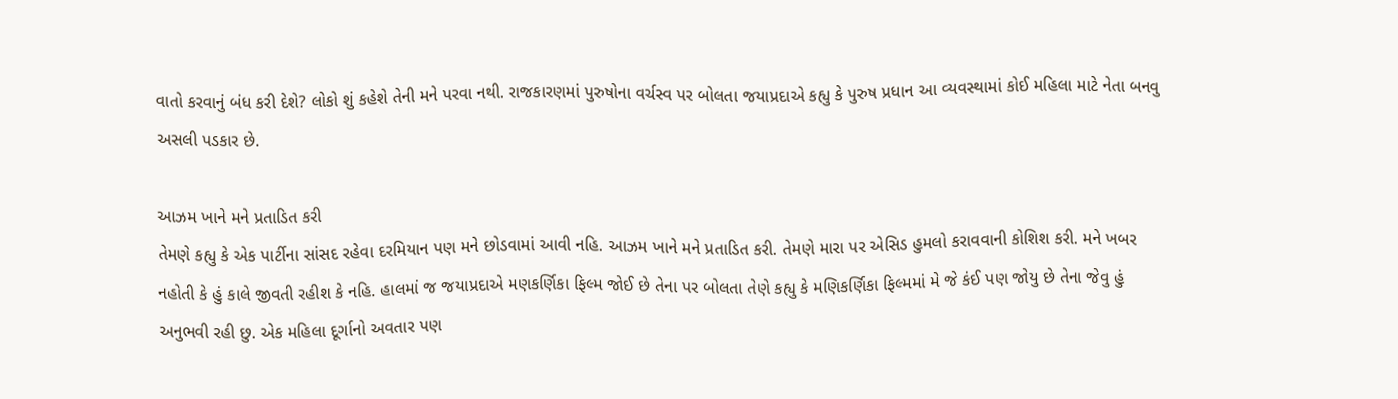વાતો કરવાનું બંધ કરી દેશે? લોકો શું કહેશે તેની મને પરવા નથી. રાજકારણમાં પુરુષોના વર્ચસ્વ પર બોલતા જયાપ્રદાએ કહ્યુ કે પુરુષ પ્રધાન આ વ્યવસ્થામાં કોઈ મહિલા માટે નેતા બનવુ અસલી પડકાર છે.

આઝમ ખાને મને પ્રતાડિત કરી
તેમણે કહ્યુ કે એક પાર્ટીના સાંસદ રહેવા દરમિયાન પણ મને છોડવામાં આવી નહિ. આઝમ ખાને મને પ્રતાડિત કરી. તેમણે મારા પર એસિડ હુમલો કરાવવાની કોશિશ કરી. મને ખબર નહોતી કે હું કાલે જીવતી રહીશ કે નહિ. હાલમાં જ જયાપ્રદાએ મણકર્ણિકા ફિલ્મ જોઈ છે તેના પર બોલતા તેણે કહ્યુ કે મણિકર્ણિકા ફિલ્મમાં મે જે કંઈ પણ જોયુ છે તેના જેવુ હું અનુભવી રહી છુ. એક મહિલા દૂર્ગાનો અવતાર પણ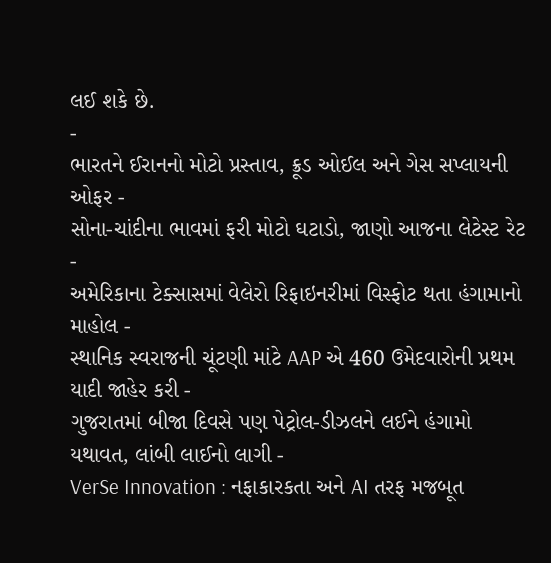લઈ શકે છે.
-
ભારતને ઈરાનનો મોટો પ્રસ્તાવ, ક્રૂડ ઓઈલ અને ગેસ સપ્લાયની ઓફર -
સોના-ચાંદીના ભાવમાં ફરી મોટો ઘટાડો, જાણો આજના લેટેસ્ટ રેટ -
અમેરિકાના ટેક્સાસમાં વેલેરો રિફાઇનરીમાં વિસ્ફોટ થતા હંગામાનો માહોલ -
સ્થાનિક સ્વરાજની ચૂંટણી માંટે AAP એ 460 ઉમેદવારોની પ્રથમ યાદી જાહેર કરી -
ગુજરાતમાં બીજા દિવસે પણ પેટ્રોલ-ડીઝલને લઈને હંગામો યથાવત, લાંબી લાઈનો લાગી -
VerSe Innovation : નફાકારકતા અને AI તરફ મજબૂત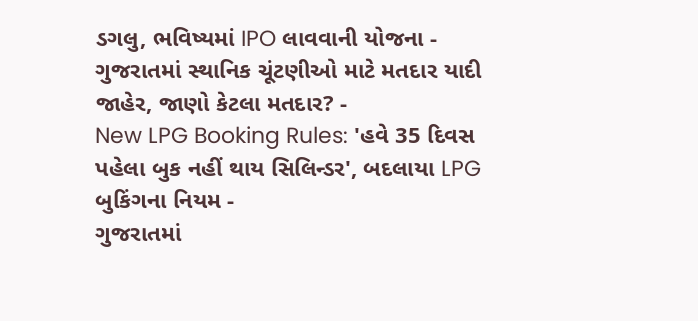ડગલુ, ભવિષ્યમાં IPO લાવવાની યોજના -
ગુજરાતમાં સ્થાનિક ચૂંટણીઓ માટે મતદાર યાદી જાહેર, જાણો કેટલા મતદાર? -
New LPG Booking Rules: 'હવે 35 દિવસ પહેલા બુક નહીં થાય સિલિન્ડર', બદલાયા LPG બુકિંગના નિયમ -
ગુજરાતમાં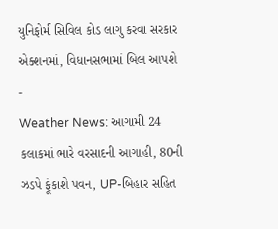યુનિફોર્મ સિવિલ કોડ લાગુ કરવા સરકાર એક્શનમાં, વિધાનસભામાં બિલ આપશે -
Weather News: આગામી 24 કલાકમાં ભારે વરસાદની આગાહી, 80ની ઝડપે ફૂંકાશે પવન, UP-બિહાર સહિત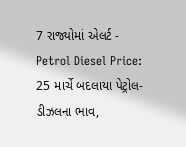7 રાજ્યોમાં એલર્ટ -
Petrol Diesel Price: 25 માર્ચે બદલાયા પેટ્રોલ-ડીઝલના ભાવ,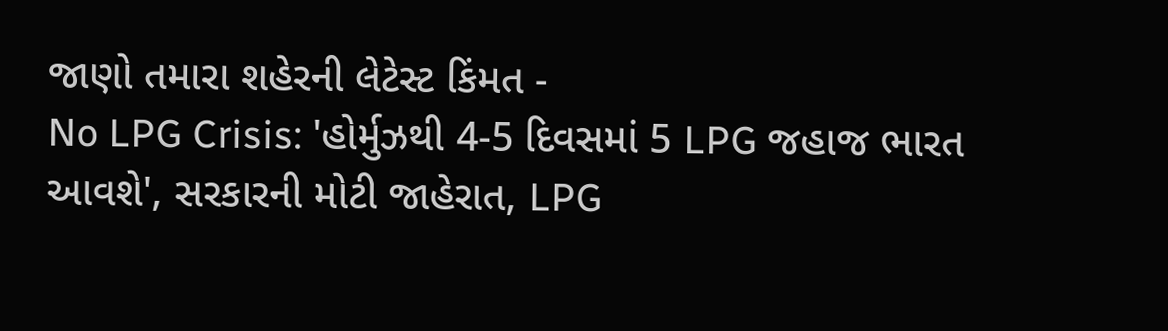જાણો તમારા શહેરની લેટેસ્ટ કિંમત -
No LPG Crisis: 'હોર્મુઝથી 4-5 દિવસમાં 5 LPG જહાજ ભારત આવશે', સરકારની મોટી જાહેરાત, LPG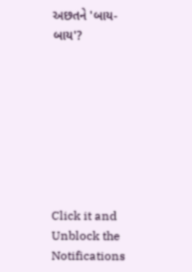અછતને 'બાય-બાય'?








Click it and Unblock the Notifications